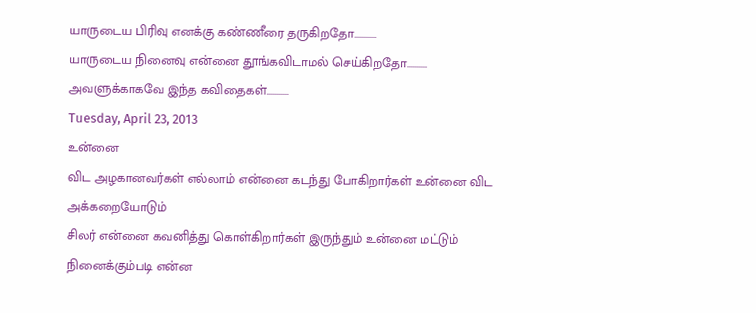யாருடைய பிரிவு எனக்கு கண்ணீரை தருகிறதோ...........
யாருடைய நினைவு என்னை தூங்கவிடாமல் செய்கிறதோ..........
அவளுக்காகவே இந்த கவிதைகள்...........
Tuesday, April 23, 2013
உன்னை
விட அழகானவர்கள் எல்லாம் என்னை கடந்து போகிறார்கள் உன்னை விட அக்கறையோடும்
சிலர் என்னை கவனித்து கொள்கிறார்கள் இருந்தும் உன்னை மட்டும்
நினைக்கும்படி என்ன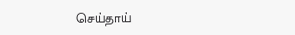செய்தாய்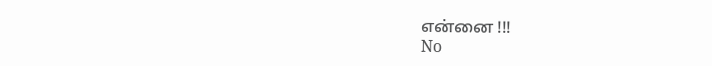என்னை !!!
No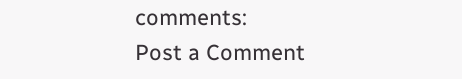comments:
Post a Comment